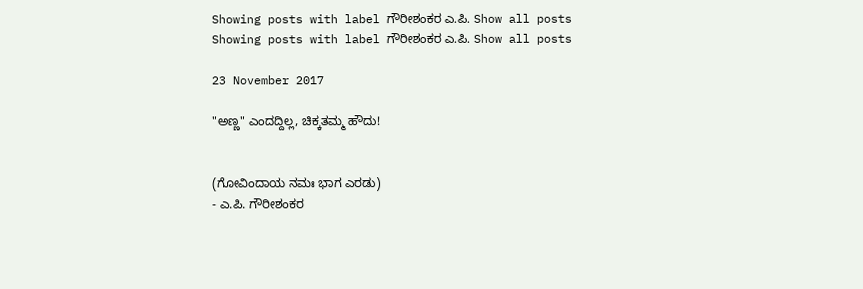Showing posts with label ಗೌರೀಶಂಕರ ಎ.ಪಿ. Show all posts
Showing posts with label ಗೌರೀಶಂಕರ ಎ.ಪಿ. Show all posts

23 November 2017

"ಅಣ್ಣ" ಎಂದದ್ದಿಲ್ಲ, ಚಿಕ್ಕತಮ್ಮ ಹೌದು!


(ಗೋವಿಂದಾಯ ನಮಃ ಭಾಗ ಎರಡು)
- ಎ.ಪಿ. ಗೌರೀಶಂಕರ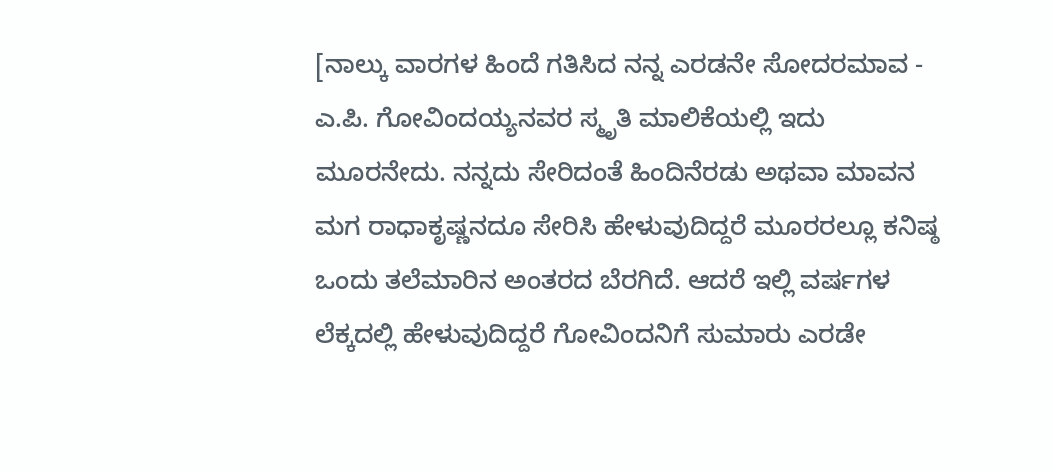[ನಾಲ್ಕು ವಾರಗಳ ಹಿಂದೆ ಗತಿಸಿದ ನನ್ನ ಎರಡನೇ ಸೋದರಮಾವ - ಎ.ಪಿ. ಗೋವಿಂದಯ್ಯನವರ ಸ್ಮೃತಿ ಮಾಲಿಕೆಯಲ್ಲಿ ಇದು ಮೂರನೇದು. ನನ್ನದು ಸೇರಿದಂತೆ ಹಿಂದಿನೆರಡು ಅಥವಾ ಮಾವನ ಮಗ ರಾಧಾಕೃಷ್ಣನದೂ ಸೇರಿಸಿ ಹೇಳುವುದಿದ್ದರೆ ಮೂರರಲ್ಲೂ ಕನಿಷ್ಠ ಒಂದು ತಲೆಮಾರಿನ ಅಂತರದ ಬೆರಗಿದೆ. ಆದರೆ ಇಲ್ಲಿ ವರ್ಷಗಳ ಲೆಕ್ಕದಲ್ಲಿ ಹೇಳುವುದಿದ್ದರೆ ಗೋವಿಂದನಿಗೆ ಸುಮಾರು ಎರಡೇ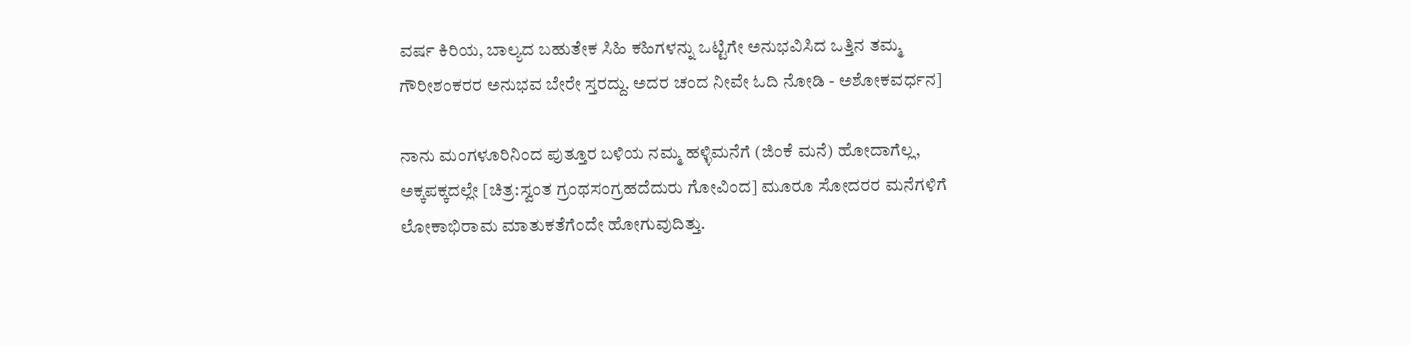ವರ್ಷ ಕಿರಿಯ, ಬಾಲ್ಯದ ಬಹುತೇಕ ಸಿಹಿ ಕಹಿಗಳನ್ನು ಒಟ್ಟಿಗೇ ಅನುಭವಿಸಿದ ಒತ್ತಿನ ತಮ್ಮ ಗೌರೀಶಂಕರರ ಅನುಭವ ಬೇರೇ ಸ್ತರದ್ದು. ಅದರ ಚಂದ ನೀವೇ ಓದಿ ನೋಡಿ - ಅಶೋಕವರ್ಧನ]

ನಾನು ಮಂಗಳೂರಿನಿಂದ ಪುತ್ತೂರ ಬಳಿಯ ನಮ್ಮ ಹಳ್ಳಿಮನೆಗೆ (ಜಿಂಕೆ ಮನೆ) ಹೋದಾಗೆಲ್ಲ, ಅಕ್ಕಪಕ್ಕದಲ್ಲೇ [ಚಿತ್ರ:ಸ್ವಂತ ಗ್ರಂಥಸಂಗ್ರಹದೆದುರು ಗೋವಿಂದ] ಮೂರೂ ಸೋದರರ ಮನೆಗಳಿಗೆ ಲೋಕಾಭಿರಾಮ ಮಾತುಕತೆಗೆಂದೇ ಹೋಗುವುದಿತ್ತು.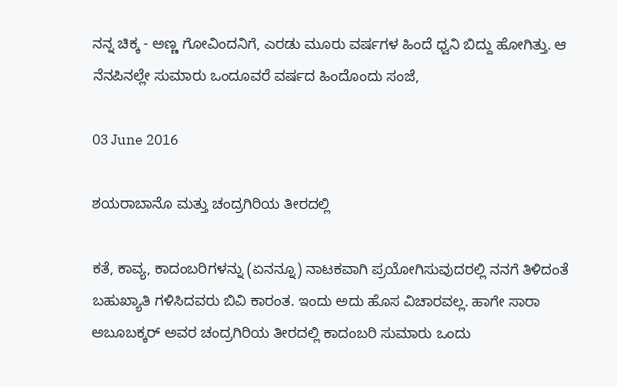ನನ್ನ ಚಿಕ್ಕ - ಅಣ್ಣ ಗೋವಿಂದನಿಗೆ, ಎರಡು ಮೂರು ವರ್ಷಗಳ ಹಿಂದೆ ಧ್ವನಿ ಬಿದ್ದು ಹೋಗಿತ್ತು. ಆ ನೆನಪಿನಲ್ಲೇ ಸುಮಾರು ಒಂದೂವರೆ ವರ್ಷದ ಹಿಂದೊಂದು ಸಂಜೆ,

03 June 2016

ಶಯರಾಬಾನೊ ಮತ್ತು ಚಂದ್ರಗಿರಿಯ ತೀರದಲ್ಲಿ

ಕತೆ, ಕಾವ್ಯ, ಕಾದಂಬರಿಗಳನ್ನು (ಏನನ್ನೂ) ನಾಟಕವಾಗಿ ಪ್ರಯೋಗಿಸುವುದರಲ್ಲಿ ನನಗೆ ತಿಳಿದಂತೆ ಬಹುಖ್ಯಾತಿ ಗಳಿಸಿದವರು ಬಿವಿ ಕಾರಂತ. ಇಂದು ಅದು ಹೊಸ ವಿಚಾರವಲ್ಲ. ಹಾಗೇ ಸಾರಾ ಅಬೂಬಕ್ಕರ್ ಅವರ ಚಂದ್ರಗಿರಿಯ ತೀರದಲ್ಲಿ ಕಾದಂಬರಿ ಸುಮಾರು ಒಂದು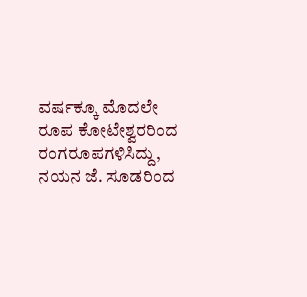ವರ್ಷಕ್ಕೂ ಮೊದಲೇ ರೂಪ ಕೋಟೇಶ್ವರರಿಂದ ರಂಗರೂಪಗಳಿಸಿದ್ದು, ನಯನ ಜೆ. ಸೂಡರಿಂದ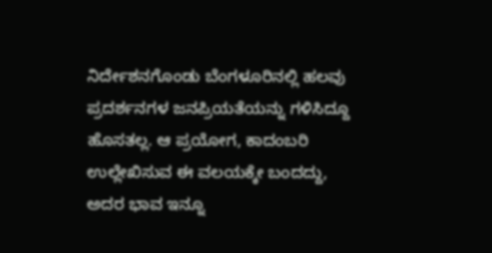ನಿರ್ದೇಶನಗೊಂಡು ಬೆಂಗಳೂರಿನಲ್ಲಿ ಹಲವು ಪ್ರದರ್ಶನಗಳ ಜನಪ್ರಿಯತೆಯನ್ನು ಗಳಿಸಿದ್ದೂ ಹೊಸತಲ್ಲ. ಆ ಪ್ರಯೋಗ, ಕಾದಂಬರಿ ಉಲ್ಲೇಖಿಸುವ ಈ ವಲಯಕ್ಕೇ ಬಂದದ್ದು, ಅದರ ಭಾವ ಇನ್ನೂ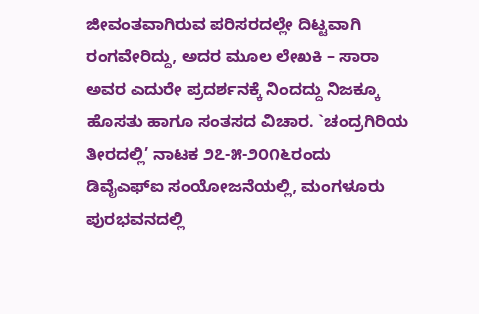ಜೀವಂತವಾಗಿರುವ ಪರಿಸರದಲ್ಲೇ ದಿಟ್ಟವಾಗಿ ರಂಗವೇರಿದ್ದು, ಅದರ ಮೂಲ ಲೇಖಕಿ – ಸಾರಾ ಅವರ ಎದುರೇ ಪ್ರದರ್ಶನಕ್ಕೆ ನಿಂದದ್ದು ನಿಜಕ್ಕೂ ಹೊಸತು ಹಾಗೂ ಸಂತಸದ ವಿಚಾರ. `ಚಂದ್ರಗಿರಿಯ ತೀರದಲ್ಲಿ’ ನಾಟಕ ೨೭-೫-೨೦೧೬ರಂದು ಡಿವೈಎಫ್‍ಐ ಸಂಯೋಜನೆಯಲ್ಲಿ, ಮಂಗಳೂರು ಪುರಭವನದಲ್ಲಿ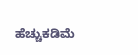ಹೆಚ್ಚುಕಡಿಮೆ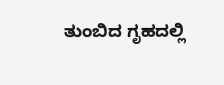ತುಂಬಿದ ಗೃಹದಲ್ಲಿ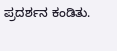ಪ್ರದರ್ಶನ ಕಂಡಿತು.